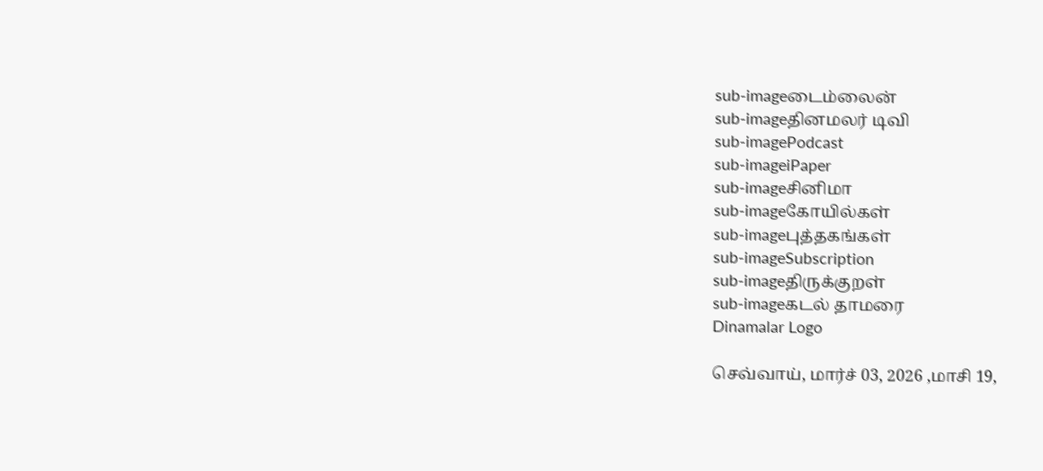sub-imageடைம்லைன்
sub-imageதினமலர் டிவி
sub-imagePodcast
sub-imageiPaper
sub-imageசினிமா
sub-imageகோயில்கள்
sub-imageபுத்தகங்கள்
sub-imageSubscription
sub-imageதிருக்குறள்
sub-imageகடல் தாமரை
Dinamalar Logo

செவ்வாய், மார்ச் 03, 2026 ,மாசி 19,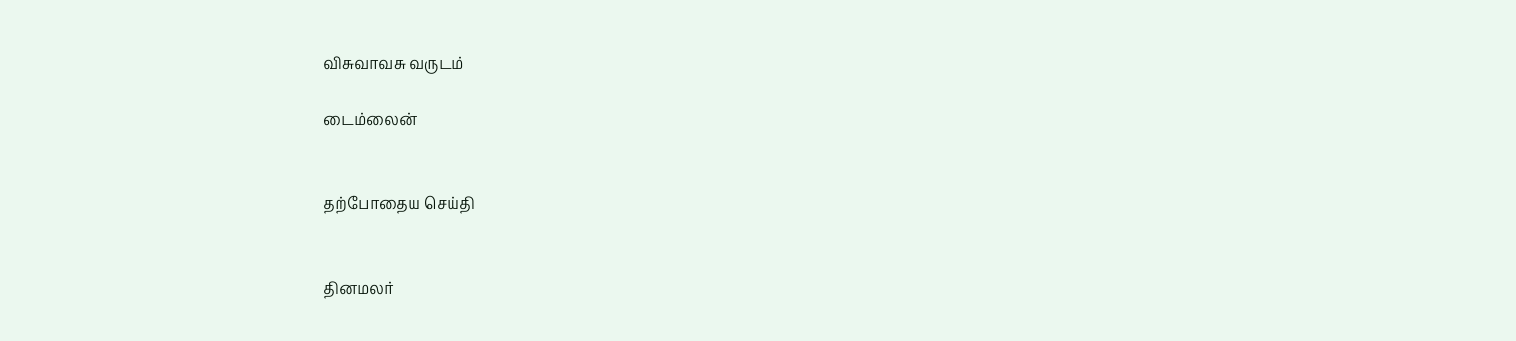விசுவாவசு வருடம்

டைம்லைன்


தற்போதைய செய்தி


தினமலர்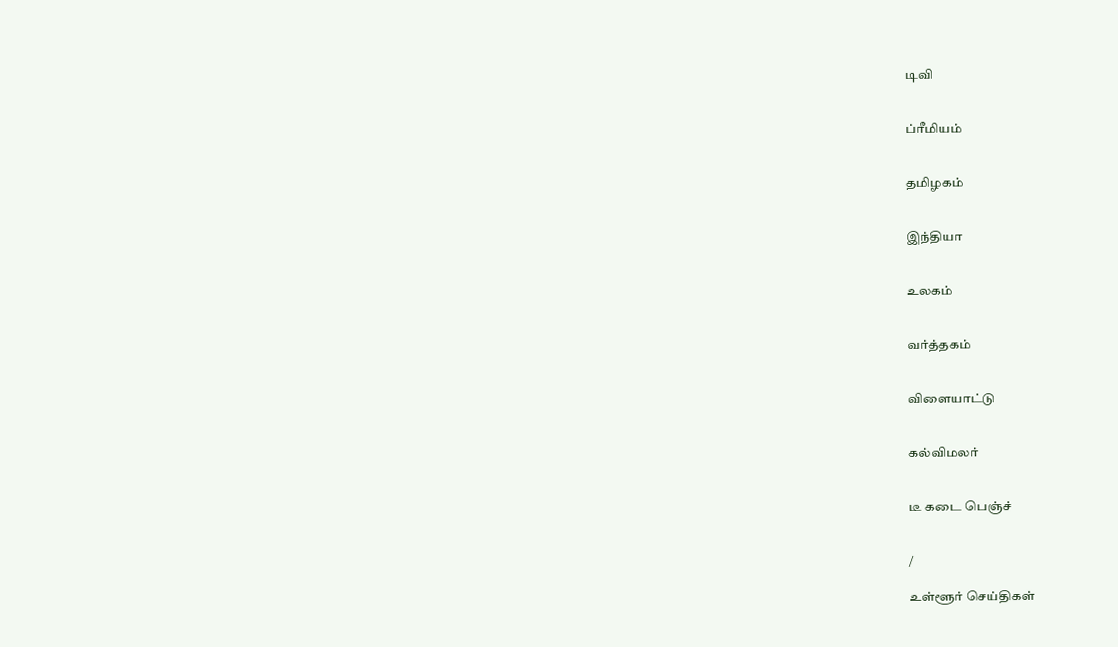டிவி


ப்ரீமியம்


தமிழகம்


இந்தியா


உலகம்


வர்த்தகம்


விளையாட்டு


கல்விமலர்


டீ கடை பெஞ்ச்


/

உள்ளூர் செய்திகள்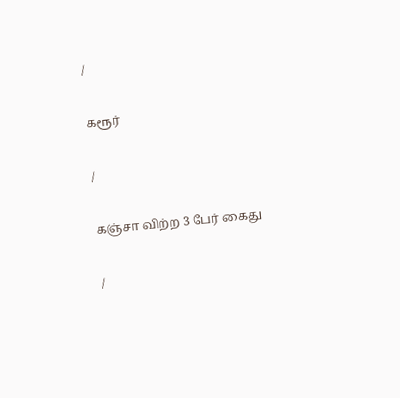/

கரூர்

/

கஞ்சா விற்ற 3 பேர் கைது

/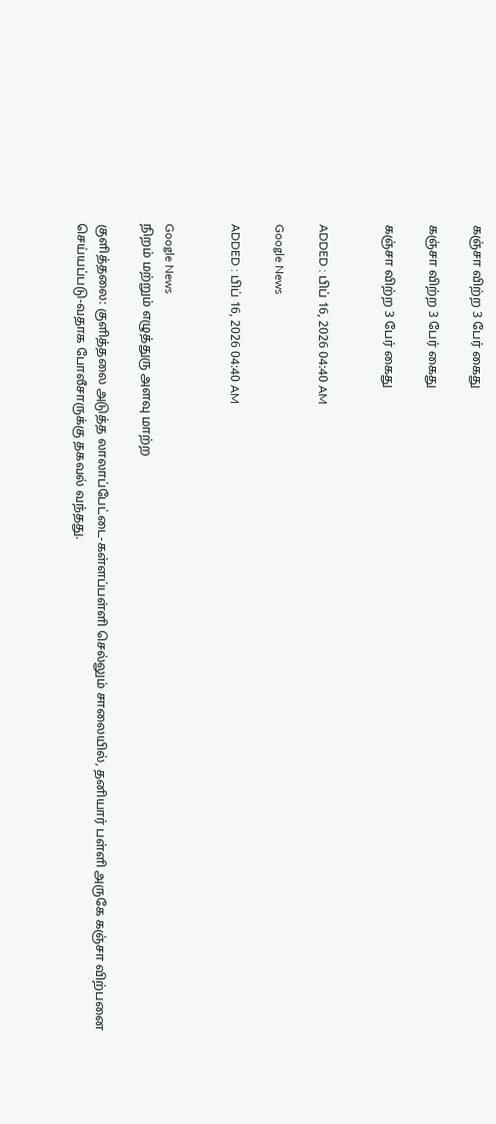கஞ்சா விற்ற 3 பேர் கைது

கஞ்சா விற்ற 3 பேர் கைது

கஞ்சா விற்ற 3 பேர் கைது


ADDED : பிப் 16, 2026 04:40 AM

Google News

ADDED : பிப் 16, 2026 04:40 AM


Google News
நிறம் மற்றும் எழுத்துரு அளவு மாற்ற

குளித்தலை: குளித்தலை அடுத்த லாலாப்பேட்டை-கள்ளப்பள்ளி செல்லும் சாலையில், தனியார் பள்ளி அருகே கஞ்சா விற்பனை செய்யப்படு-வதாக போலீசாருக்கு தகவல் வந்தது.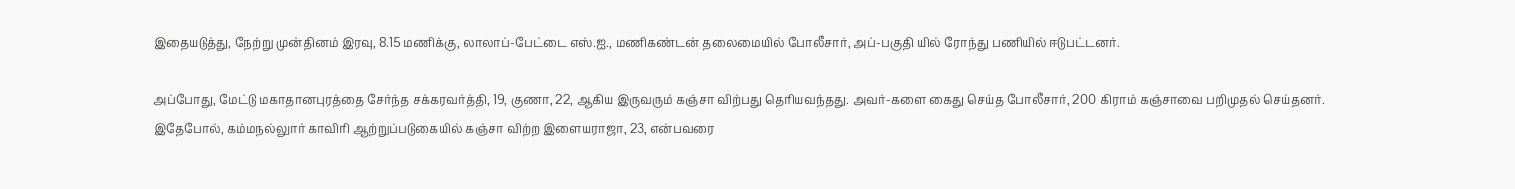இதையடுத்து, நேற்று முன்தினம் இரவு, 8.15 மணிக்கு, லாலாப்-பேட்டை எஸ்.ஐ., மணிகண்டன் தலைமையில் போலீசார், அப்-பகுதி யில் ரோந்து பணியில் ஈடுபட்டனர்.

அப்போது, மேட்டு மகாதானபுரத்தை சேர்ந்த சக்கரவர்த்தி, 19, குணா, 22, ஆகிய இருவரும் கஞ்சா விற்பது தெரியவந்தது. அவர்-களை கைது செய்த போலீசார், 200 கிராம் கஞ்சாவை பறிமுதல் செய்தனர். இதேபோல், கம்மநல்லுார் காவிரி ஆற்றுப்படுகையில் கஞ்சா விற்ற இளையராஜா, 23, என்பவரை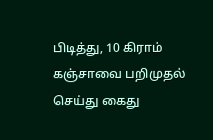பிடித்து, 10 கிராம் கஞ்சாவை பறிமுதல் செய்து கைது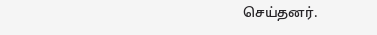செய்தனர்.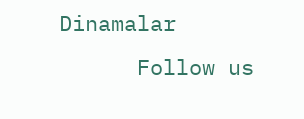Dinamalar
      Follow us